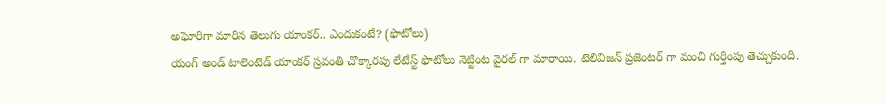అఘోరిగా మారిన తెలుగు యాంకర్.. ఎందుకంటే? (ఫొటోలు)
యంగ్ అండ్ టాలెంటెడ్ యాంకర్ స్రవంతి చొక్కారపు లేటేస్ట్ ఫొటోలు నెట్టింట వైరల్ గా మారాయి. టెలివిజన్ ప్రజెంటర్ గా మంచి గుర్తింపు తెచ్చుకుంది.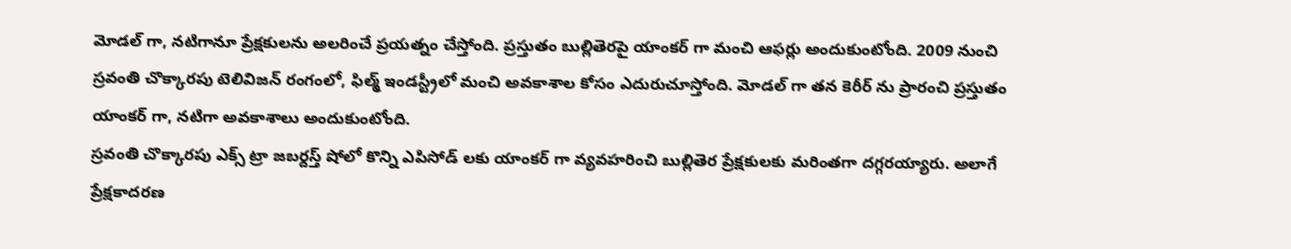మోడల్ గా, నటిగానూ ప్రేక్షకులను అలరించే ప్రయత్నం చేస్తోంది. ప్రస్తుతం బుల్లితెరపై యాంకర్ గా మంచి ఆఫర్లు అందుకుంటోంది. 2009 నుంచి స్రవంతి చొక్కారపు టెలివిజన్ రంగంలో, ఫిల్మ్ ఇండస్ట్రీలో మంచి అవకాశాల కోసం ఎదురుచూస్తోంది. మోడల్ గా తన కెరీర్ ను ప్రారంచి ప్రస్తుతం యాంకర్ గా, నటిగా అవకాశాలు అందుకుంటోంది.
స్రవంతి చొక్కారపు ఎక్స్ ట్రా జబర్దస్త్ షోలో కొన్ని ఎపిసోడ్ లకు యాంకర్ గా వ్యవహరించి బుల్లితెర ప్రేక్షకులకు మరింతగా దగ్గరయ్యారు. అలాగే ప్రేక్షకాదరణ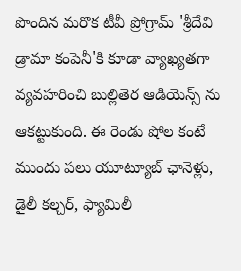పొందిన మరొక టీవీ ప్రోగ్రామ్ 'శ్రీదేవి డ్రామా కంపెనీ'కి కూడా వ్యాఖ్యతగా వ్యవహరించి బుల్లితెర ఆడియెన్స్ ను ఆకట్టుకుంది. ఈ రెండు షోల కంటే ముందు పలు యూట్యూబ్ ఛానెళ్లు, డైలీ కల్చర్, ఫ్యామిలీ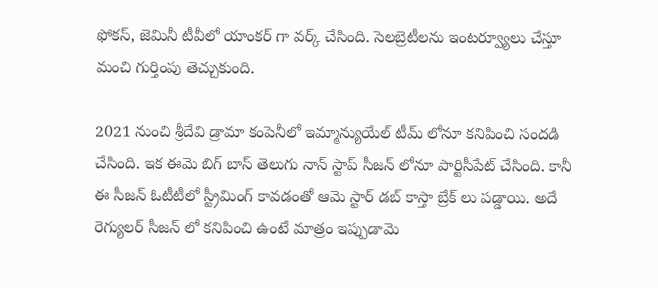ఫోకస్, జెమినీ టీవీలో యాంకర్ గా వర్క్ చేసింది. సెలబ్రెటీలను ఇంటర్వ్యూలు చేస్తూ మంచి గుర్తింపు తెచ్చుకుంది.

2021 నుంచి శ్రీదేవి డ్రామా కంపెనీలో ఇమ్మాన్యుయేల్ టీమ్ లోనూ కనిపించి సందడి చేసింది. ఇక ఈమె బిగ్ బాస్ తెలుగు నాన్ స్టాప్ సీజన్ లోనూ పార్టిసీపేట్ చేసింది. కానీ ఈ సీజన్ ఓటీటీలో స్ట్రీమింగ్ కావడంతో ఆమె స్టార్ డబ్ కాస్తా బ్రేక్ లు పడ్డాయి. అదే రెగ్యులర్ సీజన్ లో కనిపించి ఉంటే మాత్రం ఇప్పుడామె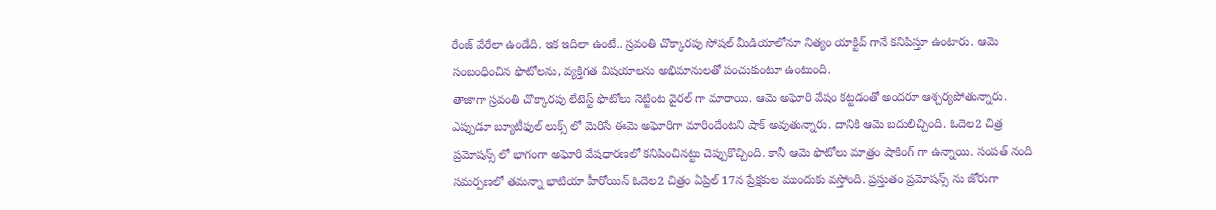రేంజ్ వేరేలా ఉండేది. ఇక ఇదిలా ఉంటే.. స్రవంతి చొక్కారపు సోషల్ మీడియాలోనూ నిత్యం యాక్టివ్ గానే కనిపిస్తూ ఉంటారు. ఆమె సంబంధించిన ఫొటోలను, వ్యక్తిగత విషయాలను అభిమానులతో పంచుకుంటూ ఉంటుంది.
తాజాగా స్రవంతి చొక్కారపు లేటెస్ట్ ఫొటోలు నెట్టింట వైరల్ గా మారాయి. ఆమె అఘోరి వేషం కట్టడంతో అందరూ ఆశ్చర్యపోతున్నారు. ఎప్పుడూ బ్యూటీఫుల్ లుక్స్ లో మెరిసే ఈమె అఘోరిగా మారిందేంటని షాక్ అవుతున్నారు. దానికి ఆమె బదులిచ్చింది. ఓదెల2 చిత్ర ప్రమోషన్స్ లో భాగంగా అఘోరి వేషధారణలో కనిపించినట్టు చెప్పుకొచ్చింది. కానీ ఆమె ఫొటోలు మాత్రం షాకింగ్ గా ఉన్నాయి. సంపత్ నంది సమర్పణలో తమన్నా భాటియా హీరోయిన్ ఓదెల2 చిత్రం ఏప్రిల్ 17న ప్రేక్షకుల ముందుకు వస్తోంది. ప్రస్తుతం ప్రమోషన్స్ ను జోరుగా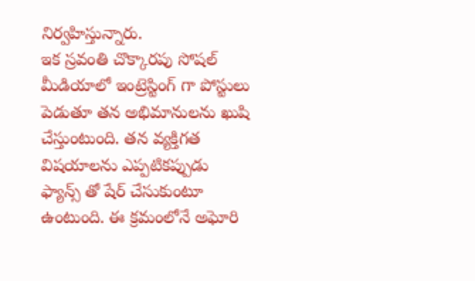నిర్వహిస్తున్నారు.
ఇక స్రవంతి చొక్కారపు సోషల్ మీడియాలో ఇంట్రెస్టింగ్ గా పోస్టులు పెడుతూ తన అభిమానులను ఖుషి చేస్తుంటుంది. తన వ్యక్తిగత విషయాలను ఎప్పటికప్పుడు ఫ్యాన్స్ తో షేర్ చేసుకుంటూ ఉంటుంది. ఈ క్రమంలోనే అఘోరి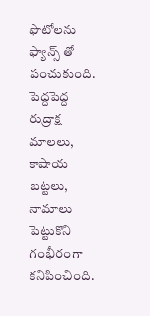ఫొటోలను ఫ్యాన్స్ తో పంచుకుంది. పెద్దపెద్ద రుద్రాక్ష మాలలు, కాషాయ బట్టలు, నామాలు పెట్టుకొని గంభీరంగా కనిపించింది.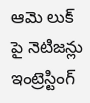ఆమె లుక్ పై నెటిజన్లు ఇంట్రెస్టింగ్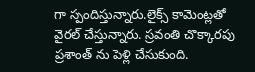గా స్పందిస్తున్నారు.లైక్స్ కామెంట్లతో వైరల్ చేస్తున్నారు. స్రవంతి చొక్కారపు ప్రశాంత్ ను పెళ్లి చేసుకుంది.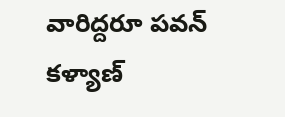వారిద్దరూ పవన్ కళ్యాణ్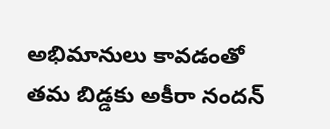అభిమానులు కావడంతో తమ బిడ్డకు అకీరా నందన్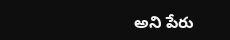అని పేరు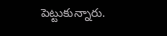పెట్టుకున్నారు.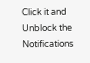Click it and Unblock the Notifications